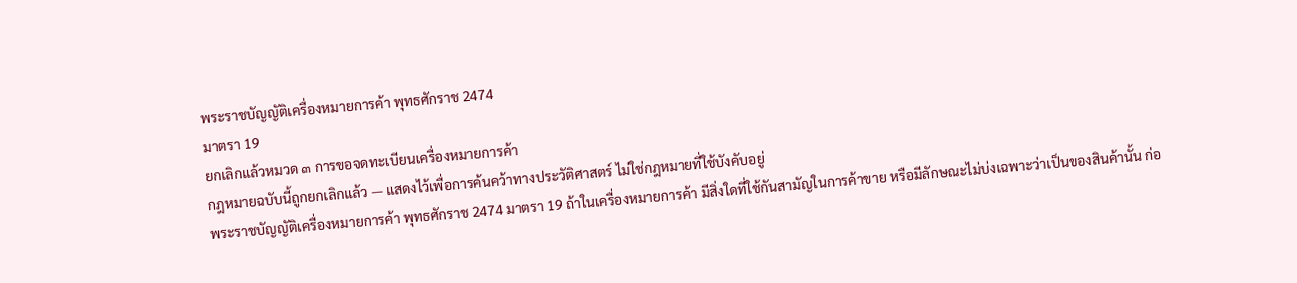พระราชบัญญัติเครื่องหมายการค้า พุทธศักราช 2474
มาตรา 19
ยกเลิกแล้วหมวด ๓ การขอจดทะเบียนเครื่องหมายการค้า
กฎหมายฉบับนี้ถูกยกเลิกแล้ว — แสดงไว้เพื่อการค้นคว้าทางประวัติศาสตร์ ไม่ใช่กฎหมายที่ใช้บังคับอยู่
พระราชบัญญัติเครื่องหมายการค้า พุทธศักราช 2474 มาตรา 19 ถ้าในเครื่องหมายการค้า มีสิ่งใดที่ใช้กันสามัญในการค้าขาย หรือมีลักษณะไม่บ่งเฉพาะว่าเป็นของสินค้านั้น ก่อ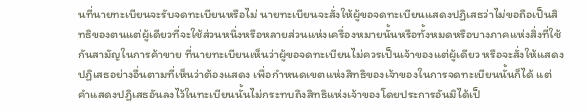นที่นายทะเบียนจะรับจดทะเบียนหรือไม่ นายทะเบียนจะสั่งให้ผู้ขอจดทะเบียนแสดงปฏิเสธว่าไม่ขอถือเป็นสิทธิของตนแต่ผู้เดียวที่จะใช้ส่วนหนึ่งหรือหลายส่วนแห่งเครื่องหมายนั้นหรือทั้งหมดหรือบางภาคแห่งสิ่งที่ใช้กันสามัญในการค้าขาย ที่นายทะเบียนเห็นว่าผู้ขอจดทะเบียนไม่ควรเป็นเจ้าของแต่ผู้เดียว หรือจะสั่งให้แสดงปฏิเสธอย่างอื่นตามที่เห็นว่าต้องแสดง เพื่อกำหนดเขตแห่งสิทธิของเจ้าของในการจดทะเบียนนั้นก็ได้ แต่คำแสดงปฏิเสธอันลงไว้ในทะเบียนนั้นไม่กระทบถึงสิทธิแห่งเจ้าของโดยประการอันมิได้เป็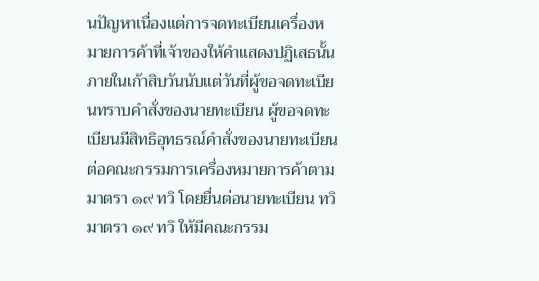นปัญหาเนื่องแต่การจดทะเบียนเครื่องหมายการค้าที่เจ้าของให้คำแสดงปฏิเสธนั้น ภายในเก้าสิบวันนับแต่วันที่ผู้ขอจดทะเบียนทราบคำสั่งของนายทะเบียน ผู้ขอจดทะเบียนมีสิทธิอุทธรณ์คำสั่งของนายทะเบียนต่อคณะกรรมการเครื่องหมายการค้าตามมาตรา ๑๙ ทวิ โดยยื่นต่อนายทะเบียน ทวิ มาตรา ๑๙ ทวิ ให้มีคณะกรรม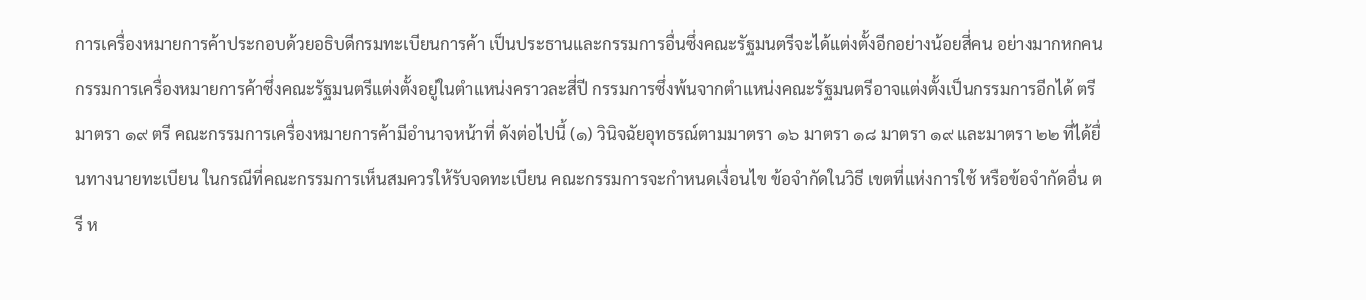การเครื่องหมายการค้าประกอบด้วยอธิบดีกรมทะเบียนการค้า เป็นประธานและกรรมการอื่นซึ่งคณะรัฐมนตรีจะได้แต่งตั้งอีกอย่างน้อยสี่คน อย่างมากหกคน กรรมการเครื่องหมายการค้าซึ่งคณะรัฐมนตรีแต่งตั้งอยู่ในตำแหน่งคราวละสี่ปี กรรมการซึ่งพ้นจากตำแหน่งคณะรัฐมนตรีอาจแต่งตั้งเป็นกรรมการอีกได้ ตรี มาตรา ๑๙ ตรี คณะกรรมการเครื่องหมายการค้ามีอำนาจหน้าที่ ดังต่อไปนี้ (๑) วินิจฉัยอุทธรณ์ตามมาตรา ๑๖ มาตรา ๑๘ มาตรา ๑๙ และมาตรา ๒๒ ที่ได้ยื่นทางนายทะเบียน ในกรณีที่คณะกรรมการเห็นสมควรให้รับจดทะเบียน คณะกรรมการจะกำหนดเงื่อนไข ข้อจำกัดในวิธี เขตที่แห่งการใช้ หรือข้อจำกัดอื่น ตรี ห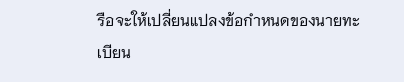รือจะให้เปลี่ยนแปลงข้อกำหนดของนายทะเบียน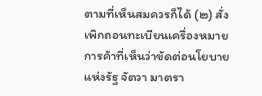ตามที่เห็นสมควรก็ได้ (๒) สั่งเพิกถอนทะเบียนเครื่องหมายการค้าที่เห็นว่าขัดต่อนโยบายแห่งรัฐ จัตวา มาตรา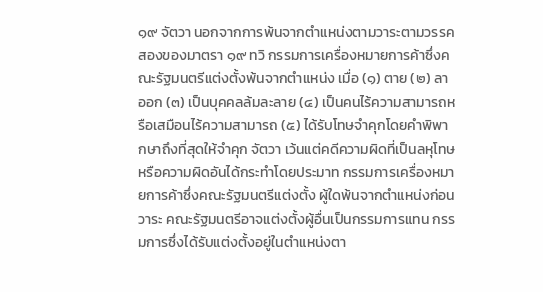๑๙ จัตวา นอกจากการพ้นจากตำแหน่งตามวาระตามวรรคสองของมาตรา ๑๙ ทวิ กรรมการเครื่องหมายการค้าซึ่งคณะรัฐมนตรีแต่งตั้งพ้นจากตำแหน่ง เมื่อ (๑) ตาย (๒) ลาออก (๓) เป็นบุคคลล้มละลาย (๔) เป็นคนไร้ความสามารถหรือเสมือนไร้ความสามารถ (๕) ได้รับโทษจำคุกโดยคำพิพากษาถึงที่สุดให้จำคุก จัตวา เว้นแต่คดีความผิดที่เป็นลหุโทษ หรือความผิดอันได้กระทำโดยประมาท กรรมการเครื่องหมายการค้าซึ่งคณะรัฐมนตรีแต่งตั้ง ผู้ใดพ้นจากตำแหน่งก่อนวาระ คณะรัฐมนตรีอาจแต่งตั้งผู้อื่นเป็นกรรมการแทน กรรมการซึ่งได้รับแต่งตั้งอยู่ในตำแหน่งตา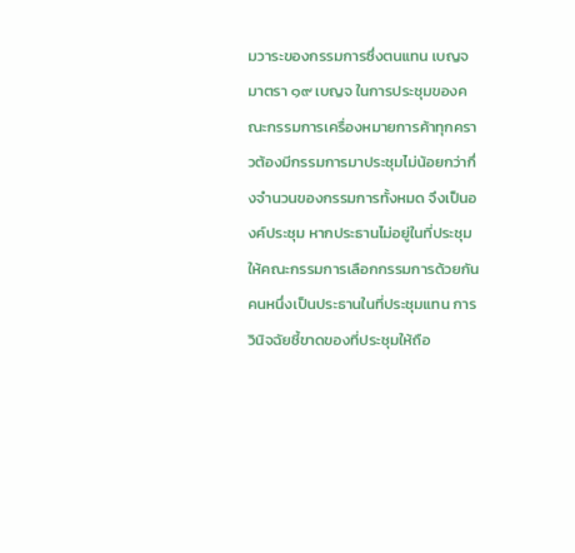มวาระของกรรมการซึ่งตนแทน เบญจ มาตรา ๑๙ เบญจ ในการประชุมของคณะกรรมการเครื่องหมายการค้าทุกคราวต้องมีกรรมการมาประชุมไม่น้อยกว่ากึ่งจำนวนของกรรมการทั้งหมด จึงเป็นองค์ประชุม หากประธานไม่อยู่ในที่ประชุม ให้คณะกรรมการเลือกกรรมการด้วยกันคนหนึ่งเป็นประธานในที่ประชุมแทน การวินิจฉัยชี้ขาดของที่ประชุมให้ถือ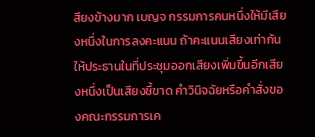สียงข้างมาก เบญจ กรรมการคนหนึ่งให้มีเสียงหนึ่งในการลงคะแนน ถ้าคะแนนเสียงเท่ากัน ให้ประธานในที่ประชุมออกเสียงเพิ่มขึ้นอีกเสียงหนึ่งเป็นเสียงชี้ขาด คำวินิจฉัยหรือคำสั่งของคณะกรรมการเค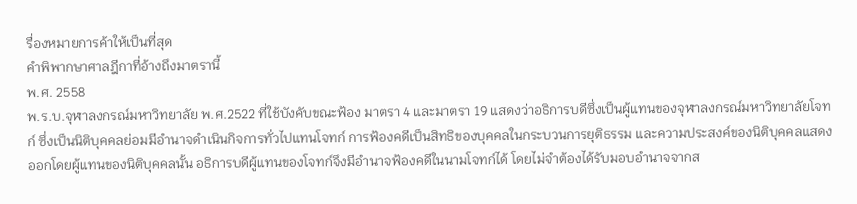รื่องหมายการค้าให้เป็นที่สุด
คำพิพากษาศาลฎีกาที่อ้างถึงมาตรานี้
พ.ศ. 2558
พ.ร.บ.จุฬาลงกรณ์มหาวิทยาลัย พ.ศ.2522 ที่ใช้บังคับขณะฟ้อง มาตรา 4 และมาตรา 19 แสดงว่าอธิการบดีซึ่งเป็นผู้แทนของจุฬาลงกรณ์มหาวิทยาลัยโจทก์ ซึ่งเป็นนิติบุคคลย่อมมีอำนาจดำเนินกิจการทั่วไปแทนโจทก์ การฟ้องคดีเป็นสิทธิของบุคคลในกระบวนการยุติธรรม และความประสงค์ของนิติบุคคลแสดงออกโดยผู้แทนของนิติบุคคลนั้น อธิการบดีผู้แทนของโจทก์จึงมีอำนาจฟ้องคดีในนามโจทก์ได้ โดยไม่จำต้องได้รับมอบอำนาจจากส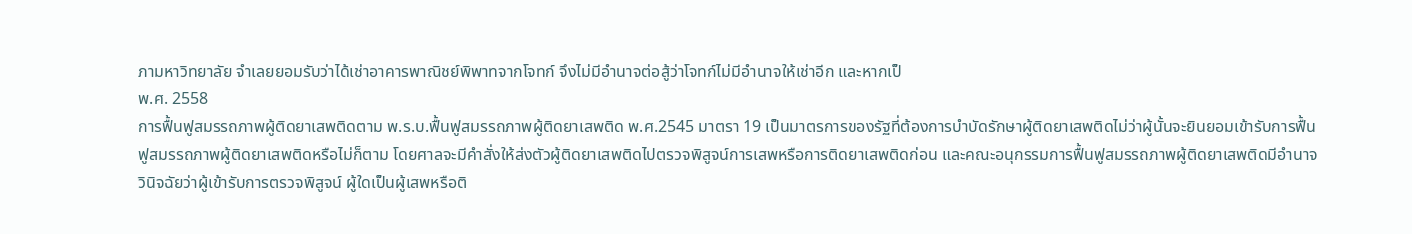ภามหาวิทยาลัย จำเลยยอมรับว่าได้เช่าอาคารพาณิชย์พิพาทจากโจทก์ จึงไม่มีอำนาจต่อสู้ว่าโจทก์ไม่มีอำนาจให้เช่าอีก และหากเป็
พ.ศ. 2558
การฟื้นฟูสมรรถภาพผู้ติดยาเสพติดตาม พ.ร.บ.ฟื้นฟูสมรรถภาพผู้ติดยาเสพติด พ.ศ.2545 มาตรา 19 เป็นมาตรการของรัฐที่ต้องการบำบัดรักษาผู้ติดยาเสพติดไม่ว่าผู้นั้นจะยินยอมเข้ารับการฟื้นฟูสมรรถภาพผู้ติดยาเสพติดหรือไม่ก็ตาม โดยศาลจะมีคำสั่งให้ส่งตัวผู้ติดยาเสพติดไปตรวจพิสูจน์การเสพหรือการติดยาเสพติดก่อน และคณะอนุกรรมการฟื้นฟูสมรรถภาพผู้ติดยาเสพติดมีอำนาจวินิจฉัยว่าผู้เข้ารับการตรวจพิสูจน์ ผู้ใดเป็นผู้เสพหรือติ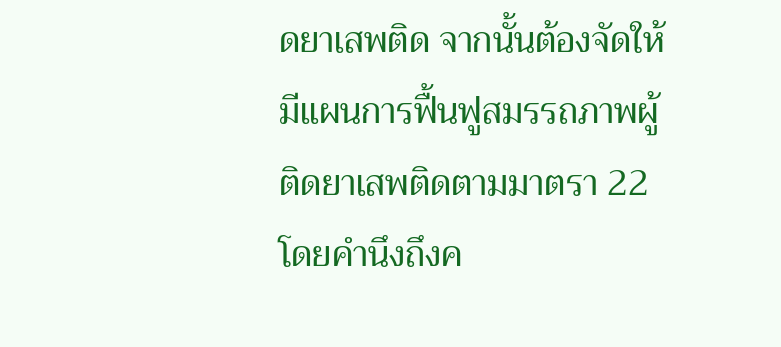ดยาเสพติด จากนั้นต้องจัดให้มีแผนการฟื้นฟูสมรรถภาพผู้ติดยาเสพติดตามมาตรา 22 โดยคำนึงถึงค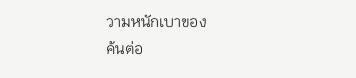วามหนักเบาของ
ค้นต่อ